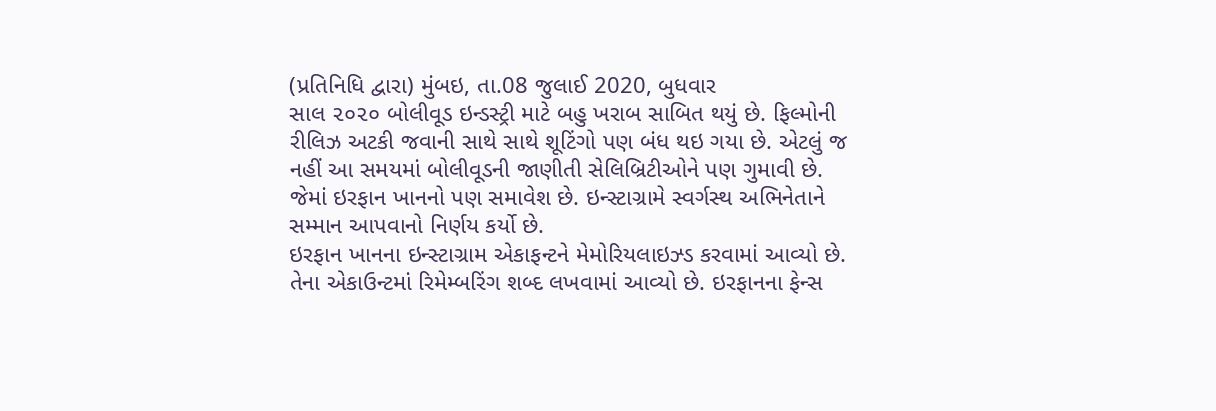(પ્રતિનિધિ દ્વારા) મુંબઇ, તા.08 જુલાઈ 2020, બુધવાર
સાલ ૨૦૨૦ બોલીવૂડ ઇન્ડસ્ટ્રી માટે બહુ ખરાબ સાબિત થયું છે. ફિલ્મોની રીલિઝ અટકી જવાની સાથે સાથે શૂટિંગો પણ બંધ થઇ ગયા છે. એટલું જ નહીં આ સમયમાં બોલીવૂડની જાણીતી સેલિબ્રિટીઓને પણ ગુમાવી છે. જેમાં ઇરફાન ખાનનો પણ સમાવેશ છે. ઇન્સ્ટાગ્રામે સ્વર્ગસ્થ અભિનેતાને સમ્માન આપવાનો નિર્ણય કર્યો છે.
ઇરફાન ખાનના ઇન્સ્ટાગ્રામ એકાફન્ટને મેમોરિયલાઇઝ્ડ કરવામાં આવ્યો છે. તેના એકાઉન્ટમાં રિમેમ્બરિંગ શબ્દ લખવામાં આવ્યો છે. ઇરફાનના ફેન્સ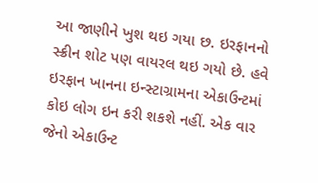આ જાણીને ખુશ થઇ ગયા છ. ઇરફાનનો સ્ક્રીન શોટ પણ વાયરલ થઇ ગયો છે. હવે ઇરફાન ખાનના ઇન્સ્ટાગ્રામના એકાઉન્ટમાં કોઇ લોગ ઇન કરી શકશે નહીં. એક વાર જેનો એકાઉન્ટ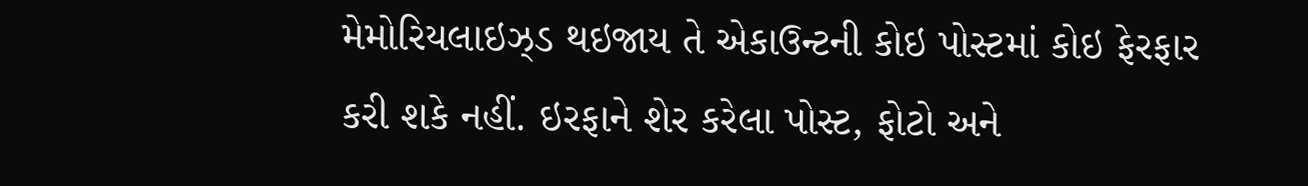મેમોરિયલાઇઝ્ડ થઇજાય તે એકાઉન્ટની કોઇ પોસ્ટમાં કોઇ ફેરફાર કરી શકે નહીં. ઇરફાને શેર કરેલા પોસ્ટ, ફોટો અને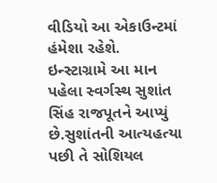વીડિયો આ એકાઉન્ટમાં હંમેશા રહેશે.
ઇન્સ્ટાગ્રામે આ માન પહેલા સ્વર્ગસ્થ સુશાંત સિંહ રાજપૂતને આપ્યું છે.સુશાંતની આત્યહત્યા પછી તે સોશિયલ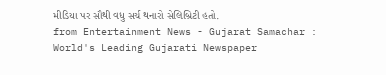મીડિયા પર સૌથી વધુ સર્ચ થનારો સેલિબ્રિટી હતો.
from Entertainment News - Gujarat Samachar : World's Leading Gujarati Newspaper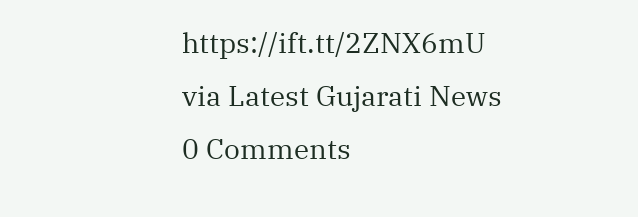https://ift.tt/2ZNX6mU
via Latest Gujarati News
0 Comments